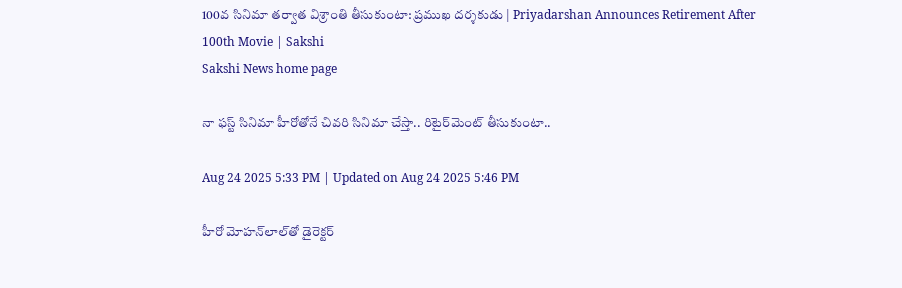100వ సినిమా తర్వాత విశ్రాంతి తీసుకుంటా: ప్రముఖ దర్శకుడు | Priyadarshan Announces Retirement After 100th Movie | Sakshi
Sakshi News home page

నా ఫస్ట్‌ సినిమా హీరోతోనే చివరి సినిమా చేస్తా.. రిటైర్‌మెంట్‌ తీసుకుంటా..

Aug 24 2025 5:33 PM | Updated on Aug 24 2025 5:46 PM

హీరో మోహన్‌లాల్‌తో డైరెక్టర్‌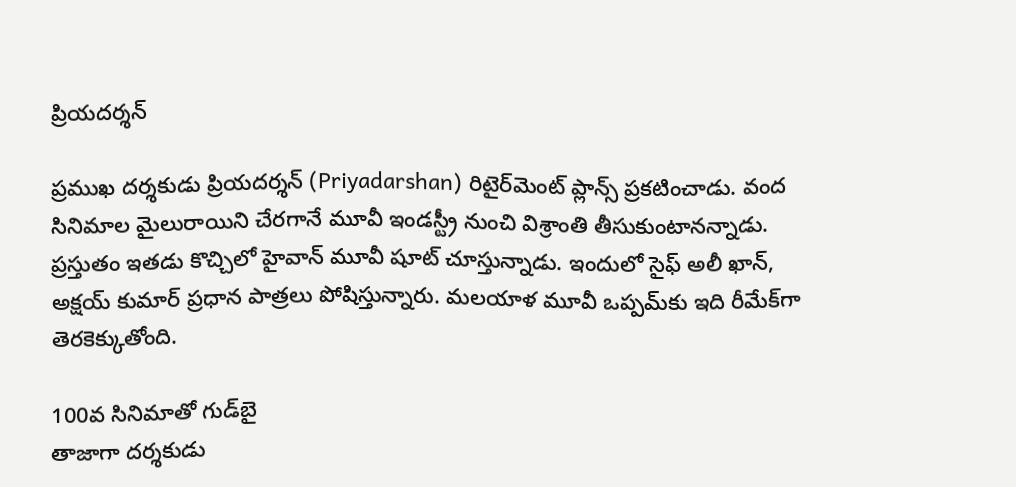ప్రియదర్శన్‌

ప్రముఖ దర్శకుడు ప్రియదర్శన్‌ (Priyadarshan) రిటైర్‌మెంట్‌ ప్లాన్స్‌ ప్రకటించాడు. వంద సినిమాల మైలురాయిని చేరగానే మూవీ ఇండస్ట్రీ నుంచి విశ్రాంతి తీసుకుంటానన్నాడు. ప్రస్తుతం ఇతడు కొచ్చిలో హైవాన్‌ మూవీ షూట్‌ చూస్తున్నాడు. ఇందులో సైఫ్‌ అలీ ఖాన్‌, అక్షయ్‌ కుమార్‌ ప్రధాన పాత్రలు పోషిస్తున్నారు. మలయాళ మూవీ ఒప్పమ్‌కు ఇది రీమేక్‌గా తెరకెక్కుతోంది.

100వ సినిమాతో గుడ్‌బై
తాజాగా దర్శకుడు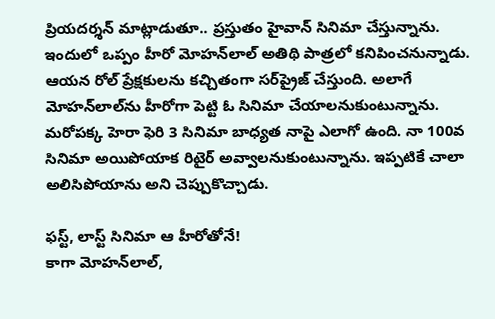ప్రియదర్శన్‌ మాట్లాడుతూ.. ప్రస్తుతం హైవాన్‌ సినిమా చేస్తున్నాను. ఇందులో ఒప్పం హీరో మోహన్‌లాల్‌ అతిథి పాత్రలో కనిపించనున్నాడు. ఆయన రోల్‌ ప్రేక్షకులను కచ్చితంగా సర్‌ప్రైజ్‌ చేస్తుంది. అలాగే మోహన్‌లాల్‌ను హీరోగా పెట్టి ఓ సినిమా చేయాలనుకుంటున్నాను. మరోపక్క హెరా ఫెరి 3 సినిమా బాధ్యత నాపై ఎలాగో ఉంది. నా 100వ సినిమా అయిపోయాక రిటైర్‌ అవ్వాలనుకుంటున్నాను. ఇప్పటికే చాలా అలిసిపోయాను అని చెప్పుకొచ్చాడు.

ఫస్ట్‌, లాస్ట్‌ సినిమా ఆ హీరోతోనే!
కాగా మోహన్‌లాల్‌,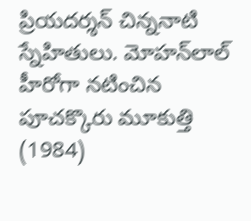ప్రియదర్శన్‌ చిన్ననాటి స్నేహితులు. మోహన్‌లాల్‌ హీరోగా నటించిన పూచక్కొరు మూకుత్తి (1984)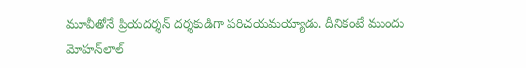మూవీతోనే ప్రియదర్శన్‌ దర్శకుడిగా పరిచయమయ్యాడు. దీనికంటే ముందు మోహన్‌లాల్‌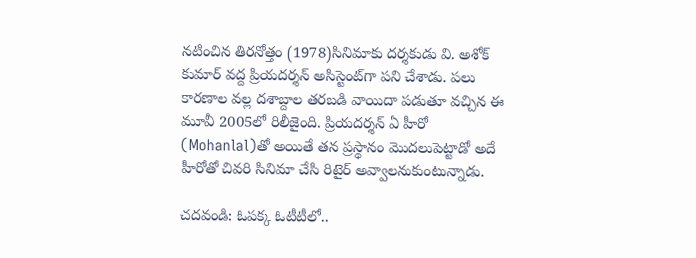నటించిన తిరనోత్తం (1978)సినిమాకు దర్శకుడు వి. అశోక్‌ కుమార్‌ వద్ద ప్రియదర్శన్‌ అసిస్టెంట్‌గా పని చేశాడు. పలు కారణాల వల్ల దశాబ్దాల తరబడి వాయిదా పడుతూ వచ్చిన ఈ మూవీ 2005లో రిలీజైంది. ప్రియదర్శన్‌ ఏ హీరో (Mohanlal)తో అయితే తన ‍ప్రస్థానం మొదలుపెట్టాడో అదే హీరోతో చివరి సినిమా చేసి రిటైర్‌ అవ్వాలనుకుంటున్నాడు.

చదవండి: ఓపక్క ఓటీటీలో..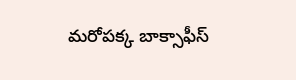మరోపక్క బాక్సాఫీస్‌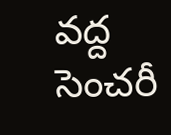వద్ద సెంచరీ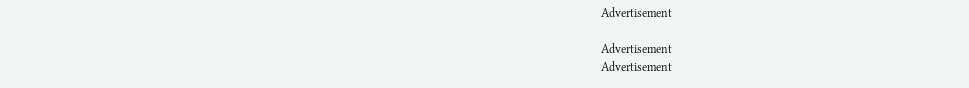Advertisement

Advertisement
Advertisement